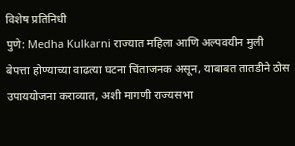विशेष प्रतिनिधी
पुणे: Medha Kulkarni राज्यात महिला आणि अल्पवयीन मुली बेपत्ता होण्याच्या वाढत्या घटना चिंताजनक असून, याबाबत तातडीने ठोस उपाययोजना कराव्यात, अशी मागणी राज्यसभा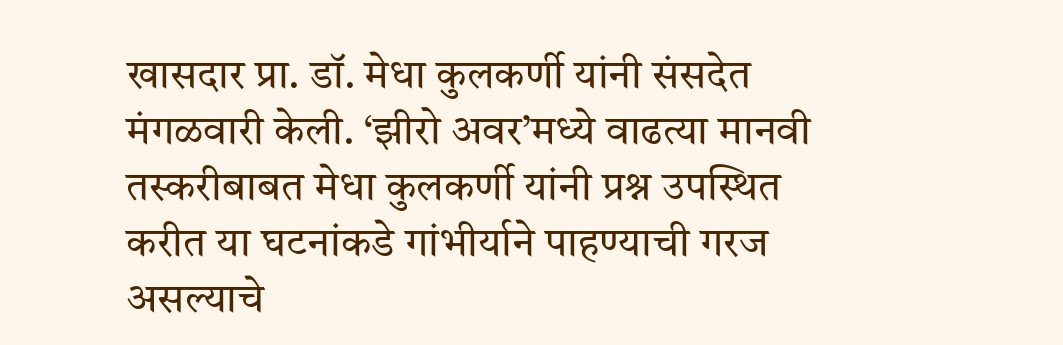खासदार प्रा. डॉ. मेधा कुलकर्णी यांनी संसदेत मंगळवारी केली. ‘झीरो अवर’मध्ये वाढत्या मानवी तस्करीबाबत मेधा कुलकर्णी यांनी प्रश्न उपस्थित करीत या घटनांकडे गांभीर्याने पाहण्याची गरज असल्याचे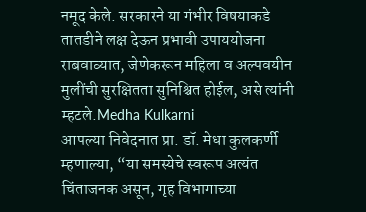नमूद केले. सरकारने या गंभीर विषयाकडे तातडीने लक्ष देऊन प्रभावी उपाययोजना राबवाव्यात, जेणेकरून महिला व अल्पवयीन मुलींची सुरक्षितता सुनिश्चित होईल, असे त्यांनी म्हटले.Medha Kulkarni
आपल्या निवेदनात प्रा. डॉ. मेधा कुलकर्णी म्हणाल्या, “या समस्येचे स्वरूप अत्यंत चिंताजनक असून, गृह विभागाच्या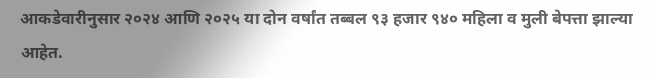आकडेवारीनुसार २०२४ आणि २०२५ या दोन वर्षांत तब्बल ९३ हजार ९४० महिला व मुली बेपत्ता झाल्या आहेत.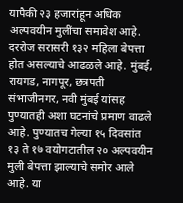यापैकी २३ हजारांहून अधिक अल्पवयीन मुलींचा समावेश आहे. दररोज सरासरी १३२ महिला बेपत्ता होत असल्याचे आढळले आहे. मुंबई, रायगड, नागपूर, छत्रपती संभाजीनगर, नवी मुंबई यांसह पुण्यातही अशा घटनांचे प्रमाण वाढले आहे. पुण्यातच गेल्या १५ दिवसांत १३ ते १७ वयोगटातील २० अल्पवयीन मुली बेपत्ता झाल्याचे समोर आले आहे. या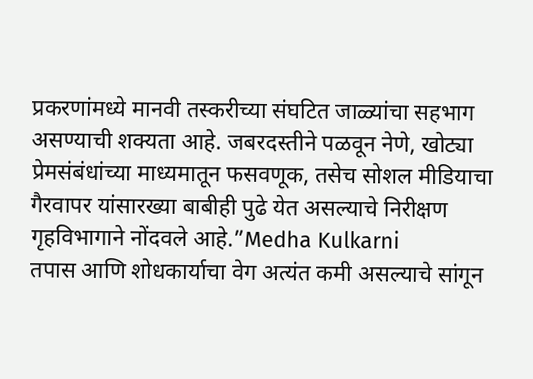प्रकरणांमध्ये मानवी तस्करीच्या संघटित जाळ्यांचा सहभाग असण्याची शक्यता आहे. जबरदस्तीने पळवून नेणे, खोट्या प्रेमसंबंधांच्या माध्यमातून फसवणूक, तसेच सोशल मीडियाचा गैरवापर यांसारख्या बाबीही पुढे येत असल्याचे निरीक्षण गृहविभागाने नोंदवले आहे.”Medha Kulkarni
तपास आणि शोधकार्याचा वेग अत्यंत कमी असल्याचे सांगून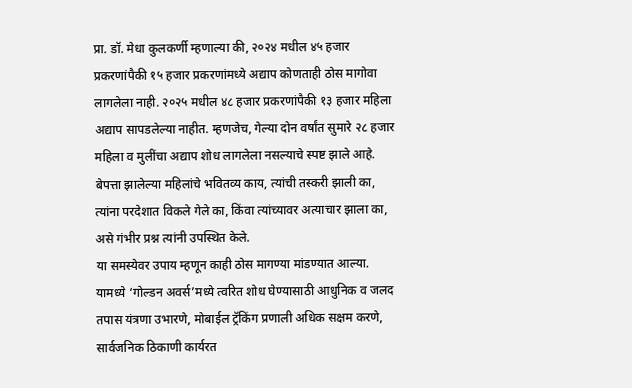प्रा. डॉ. मेधा कुलकर्णी म्हणाल्या की, २०२४ मधील ४५ हजार प्रकरणांपैकी १५ हजार प्रकरणांमध्ये अद्याप कोणताही ठोस मागोवा लागलेला नाही. २०२५ मधील ४८ हजार प्रकरणांपैकी १३ हजार महिला अद्याप सापडलेल्या नाहीत. म्हणजेच, गेल्या दोन वर्षांत सुमारे २८ हजार महिला व मुलींचा अद्याप शोध लागलेला नसल्याचे स्पष्ट झाले आहे. बेपत्ता झालेल्या महिलांचे भवितव्य काय, त्यांची तस्करी झाली का, त्यांना परदेशात विकले गेले का, किंवा त्यांच्यावर अत्याचार झाला का, असे गंभीर प्रश्न त्यांनी उपस्थित केले.
या समस्येवर उपाय म्हणून काही ठोस मागण्या मांडण्यात आल्या. यामध्ये ‘गोल्डन अवर्स’मध्ये त्वरित शोध घेण्यासाठी आधुनिक व जलद तपास यंत्रणा उभारणे, मोबाईल ट्रॅकिंग प्रणाली अधिक सक्षम करणे, सार्वजनिक ठिकाणी कार्यरत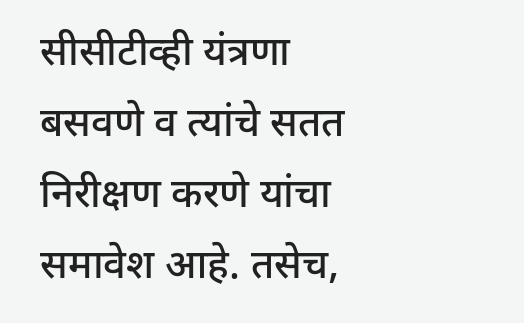सीसीटीव्ही यंत्रणा बसवणे व त्यांचे सतत निरीक्षण करणे यांचा समावेश आहे. तसेच,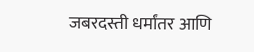जबरदस्ती धर्मांतर आणि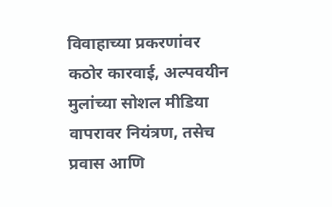विवाहाच्या प्रकरणांवर कठोर कारवाई, अल्पवयीन मुलांच्या सोशल मीडिया वापरावर नियंत्रण, तसेच प्रवास आणि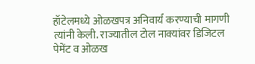हॉटेलमध्ये ओळखपत्र अनिवार्य करण्याची मागणी त्यांनी केली. राज्यातील टोल नाक्यांवर डिजिटल पेमेंट व ओळख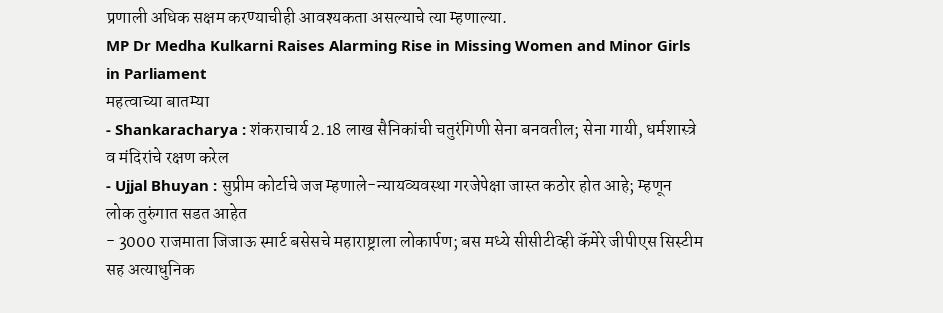प्रणाली अधिक सक्षम करण्याचीही आवश्यकता असल्याचे त्या म्हणाल्या.
MP Dr Medha Kulkarni Raises Alarming Rise in Missing Women and Minor Girls in Parliament
महत्वाच्या बातम्या
- Shankaracharya : शंकराचार्य 2.18 लाख सैनिकांची चतुरंगिणी सेना बनवतील; सेना गायी, धर्मशास्त्रे व मंदिरांचे रक्षण करेल
- Ujjal Bhuyan : सुप्रीम कोर्टाचे जज म्हणाले-न्यायव्यवस्था गरजेपेक्षा जास्त कठोर होत आहे; म्हणून लोक तुरुंगात सडत आहेत
- 3000 राजमाता जिजाऊ स्मार्ट बसेसचे महाराष्ट्राला लोकार्पण; बस मध्ये सीसीटीव्ही कॅमेरे जीपीएस सिस्टीम सह अत्याधुनिक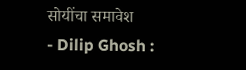सोयींचा समावेश
- Dilip Ghosh :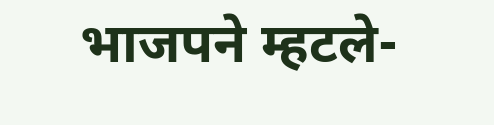भाजपने म्हटले-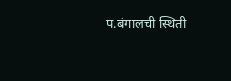प.बंगालची स्थिती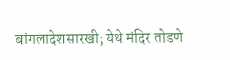बांगलादेशसारखी; येथे मंदिर तोडणे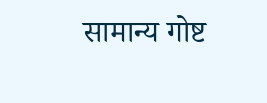सामान्य गोष्ट